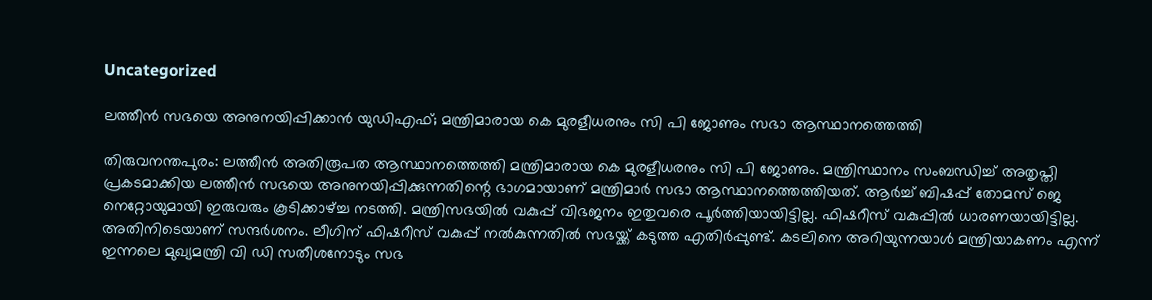Uncategorized

ലത്തീന്‍ സഭയെ അനുനയിപ്പിക്കാന്‍ യുഡിഎഫ്; മന്ത്രിമാരായ കെ മുരളീധരനും സി പി ജോണും സഭാ ആസ്ഥാനത്തെത്തി

തിരുവനന്തപുരം: ലത്തീന്‍ അതിരൂപത ആസ്ഥാനത്തെത്തി മന്ത്രിമാരായ കെ മുരളീധരനും സി പി ജോണും. മന്ത്രിസ്ഥാനം സംബന്ധിച്ച് അതൃപ്തി പ്രകടമാക്കിയ ലത്തീന്‍ സഭയെ അനുനയിപ്പിക്കുന്നതിന്റെ ഭാഗമായാണ് മന്ത്രിമാര്‍ സഭാ ആസ്ഥാനത്തെത്തിയത്. ആര്‍ച്ച് ബിഷപ്പ് തോമസ് ജെ നെറ്റോയുമായി ഇരുവരും കൂടിക്കാഴ്ച്ച നടത്തി. മന്ത്രിസഭയില്‍ വകുപ്പ് വിഭജനം ഇതുവരെ പൂര്‍ത്തിയായിട്ടില്ല. ഫിഷറീസ് വകുപ്പില്‍ ധാരണയായിട്ടില്ല. അതിനിടെയാണ് സന്ദര്‍ശനം. ലീഗിന് ഫിഷറീസ് വകുപ്പ് നല്‍കുന്നതില്‍ സഭയ്ക്ക് കടുത്ത എതിര്‍പ്പുണ്ട്. കടലിനെ അറിയുന്നയാള്‍ മന്ത്രിയാകണം എന്ന് ഇന്നലെ മുഖ്യമന്ത്രി വി ഡി സതീശനോടും സഭ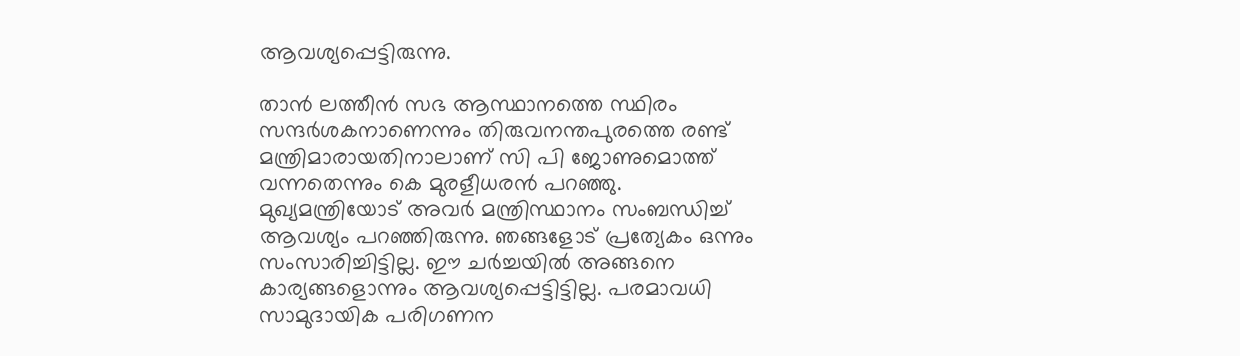ആവശ്യപ്പെട്ടിരുന്നു.

താന്‍ ലത്തീന്‍ സഭ ആസ്ഥാനത്തെ സ്ഥിരം സന്ദര്‍ശകനാണെന്നും തിരുവനന്തപുരത്തെ രണ്ട് മന്ത്രിമാരായതിനാലാണ് സി പി ജോണുമൊത്ത് വന്നതെന്നും കെ മുരളീധരന്‍ പറഞ്ഞു. മുഖ്യമന്ത്രിയോട് അവര്‍ മന്ത്രിസ്ഥാനം സംബന്ധിച്ച് ആവശ്യം പറഞ്ഞിരുന്നു. ഞങ്ങളോട് പ്രത്യേകം ഒന്നും സംസാരിച്ചിട്ടില്ല. ഈ ചര്‍ച്ചയില്‍ അങ്ങനെ കാര്യങ്ങളൊന്നും ആവശ്യപ്പെട്ടിട്ടില്ല. പരമാവധി സാമുദായിക പരിഗണന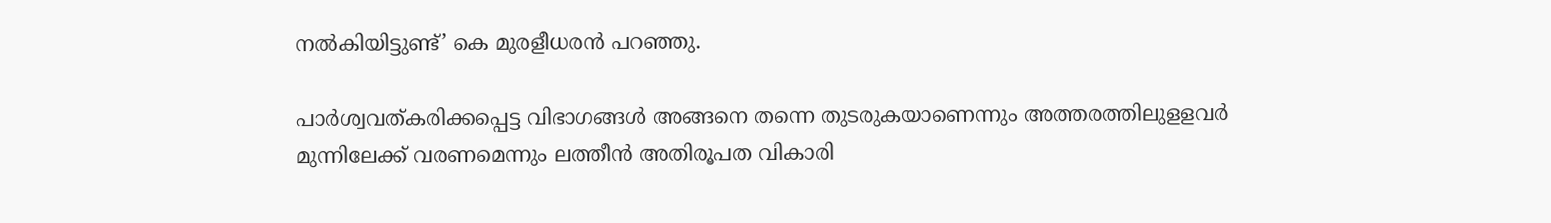നല്‍കിയിട്ടുണ്ട്’ കെ മുരളീധരന്‍ പറഞ്ഞു.

പാര്‍ശ്വവത്കരിക്കപ്പെട്ട വിഭാഗങ്ങള്‍ അങ്ങനെ തന്നെ തുടരുകയാണെന്നും അത്തരത്തിലുളളവര്‍ മുന്നിലേക്ക് വരണമെന്നും ലത്തീന്‍ അതിരൂപത വികാരി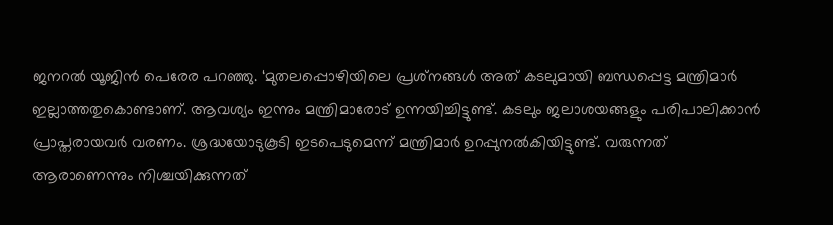ജനറല്‍ യൂജിന്‍ പെരേര പറഞ്ഞു. ‘മുതലപ്പൊഴിയിലെ പ്രശ്‌നങ്ങള്‍ അത് കടലുമായി ബന്ധപ്പെട്ട മന്ത്രിമാര്‍ ഇല്ലാത്തതുകൊണ്ടാണ്. ആവശ്യം ഇന്നും മന്ത്രിമാരോട് ഉന്നയിച്ചിട്ടുണ്ട്. കടലും ജലാശയങ്ങളും പരിപാലിക്കാന്‍ പ്രാപ്തരായവര്‍ വരണം. ശ്രദ്ധയോടുകൂടി ഇടപെടുമെന്ന് മന്ത്രിമാര്‍ ഉറപ്പുനല്‍കിയിട്ടുണ്ട്. വരുന്നത് ആരാണെന്നും നിശ്ചയിക്കുന്നത്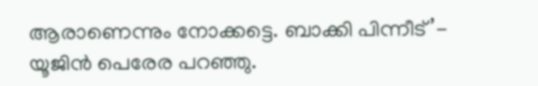ആരാണെന്നും നോക്കട്ടെ. ബാക്കി പിന്നീട്’- യൂജിന്‍ പെരേര പറഞ്ഞു.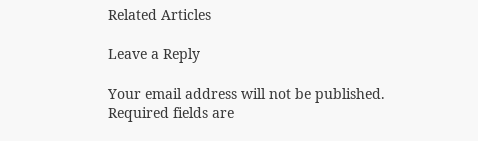Related Articles

Leave a Reply

Your email address will not be published. Required fields are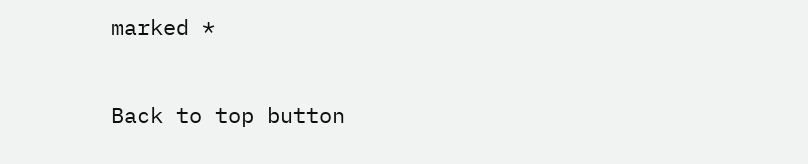marked *

Back to top button